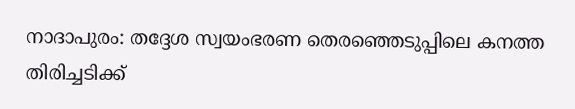നാദാപുരം: തദ്ദേശ സ്വയംഭരണ തെരഞ്ഞെടുപ്പിലെ കനത്ത തിരിച്ചടിക്ക്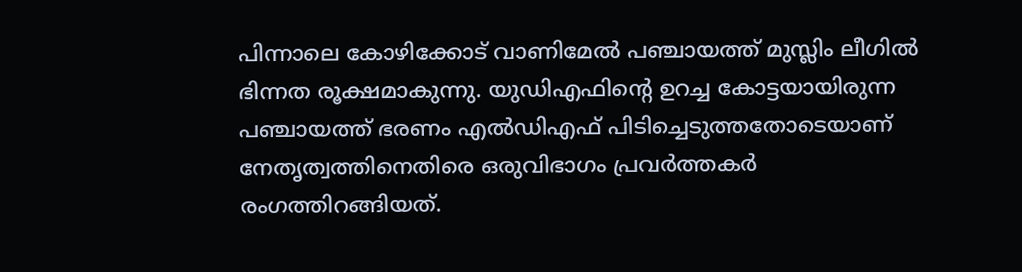പിന്നാലെ കോഴിക്കോട് വാണിമേൽ പഞ്ചായത്ത് മുസ്ലിം ലീഗിൽ ഭിന്നത രൂക്ഷമാകുന്നു. യുഡിഎഫിന്റെ ഉറച്ച കോട്ടയായിരുന്ന പഞ്ചായത്ത് ഭരണം എൽഡിഎഫ് പിടിച്ചെടുത്തതോടെയാണ് നേതൃത്വത്തിനെതിരെ ഒരുവിഭാഗം പ്രവർത്തകർ രംഗത്തിറങ്ങിയത്.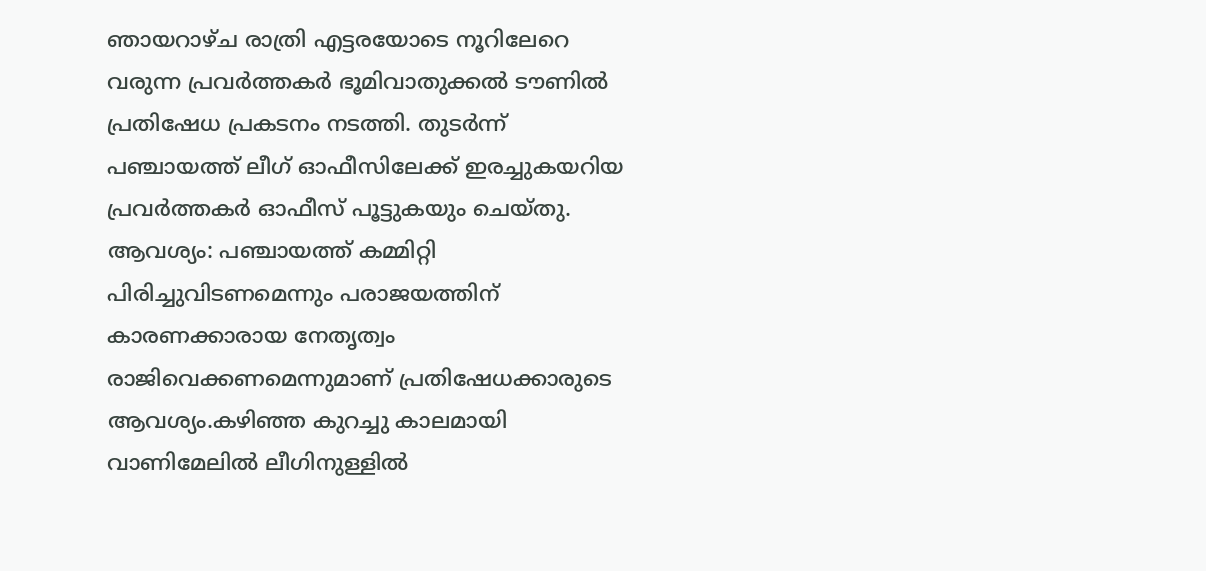ഞായറാഴ്ച രാത്രി എട്ടരയോടെ നൂറിലേറെ വരുന്ന പ്രവർത്തകർ ഭൂമിവാതുക്കൽ ടൗണിൽ പ്രതിഷേധ പ്രകടനം നടത്തി. തുടർന്ന് പഞ്ചായത്ത് ലീഗ് ഓഫീസിലേക്ക് ഇരച്ചുകയറിയ പ്രവർത്തകർ ഓഫീസ് പൂട്ടുകയും ചെയ്തു.
ആവശ്യം: പഞ്ചായത്ത് കമ്മിറ്റി പിരിച്ചുവിടണമെന്നും പരാജയത്തിന് കാരണക്കാരായ നേതൃത്വം രാജിവെക്കണമെന്നുമാണ് പ്രതിഷേധക്കാരുടെ ആവശ്യം.കഴിഞ്ഞ കുറച്ചു കാലമായി വാണിമേലിൽ ലീഗിനുള്ളിൽ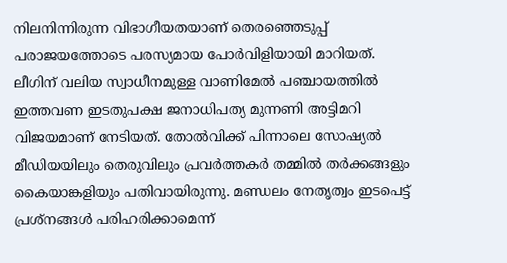നിലനിന്നിരുന്ന വിഭാഗീയതയാണ് തെരഞ്ഞെടുപ്പ് പരാജയത്തോടെ പരസ്യമായ പോർവിളിയായി മാറിയത്.
ലീഗിന് വലിയ സ്വാധീനമുള്ള വാണിമേൽ പഞ്ചായത്തിൽ ഇത്തവണ ഇടതുപക്ഷ ജനാധിപത്യ മുന്നണി അട്ടിമറി വിജയമാണ് നേടിയത്. തോൽവിക്ക് പിന്നാലെ സോഷ്യൽ മീഡിയയിലും തെരുവിലും പ്രവർത്തകർ തമ്മിൽ തർക്കങ്ങളും കൈയാങ്കളിയും പതിവായിരുന്നു. മണ്ഡലം നേതൃത്വം ഇടപെട്ട് പ്രശ്നങ്ങൾ പരിഹരിക്കാമെന്ന്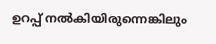ഉറപ്പ് നൽകിയിരുന്നെങ്കിലും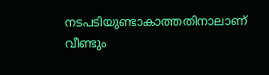നടപടിയുണ്ടാകാത്തതിനാലാണ് വീണ്ടും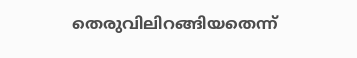തെരുവിലിറങ്ങിയതെന്ന്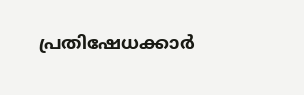പ്രതിഷേധക്കാർ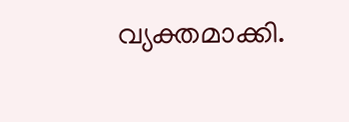വ്യക്തമാക്കി.